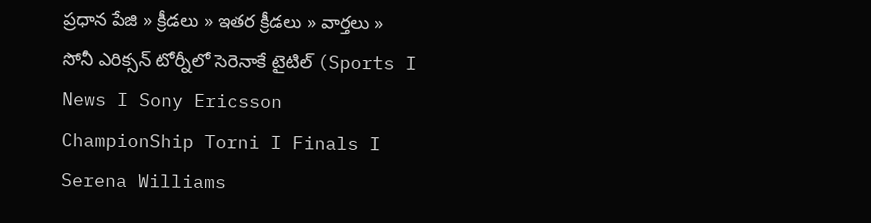ప్రధాన పేజి » క్రీడలు » ఇతర క్రీడలు » వార్తలు » సోనీ ఎరిక్సన్ టోర్నీలో సెరెనాకే టైటిల్ (Sports I News I Sony Ericsson ChampionShip Torni I Finals I Serena Williams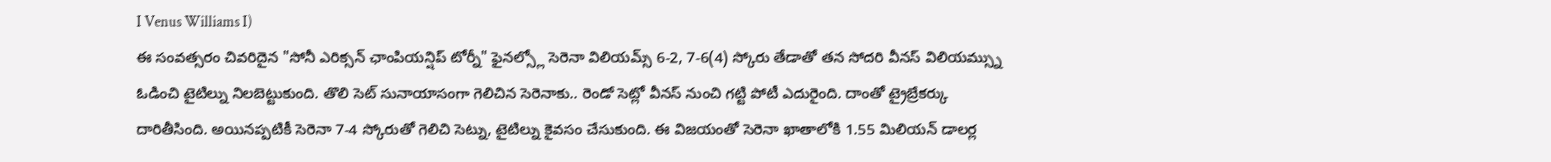I Venus Williams I)
ఈ సంవత్సరం చివరిదైన "సోనీ ఎరిక్సన్ ఛాంపియన్షిప్ టోర్నీ" ఫైనల్స్లో సెరెనా విలియమ్స్ 6-2, 7-6(4) స్కోరు తేడాతో తన సోదరి వీనస్ విలియమ్స్ను ఓడించి టైటిల్ను నిలబెట్టుకుంది. తొలి సెట్ సునాయాసంగా గెలిచిన సెరెనాకు.. రెండో సెట్లో వీనస్ నుంచి గట్టి పోటీ ఎదురైంది. దాంతో ట్రైబ్రేకర్కు దారితీసింది. అయినప్పటికీ సెరెనా 7-4 స్కోరుతో గెలిచి సెట్ను, టైటిల్ను కైవసం చేసుకుంది. ఈ విజయంతో సెరెనా ఖాతాలోకి 1.55 మిలియన్ డాలర్ల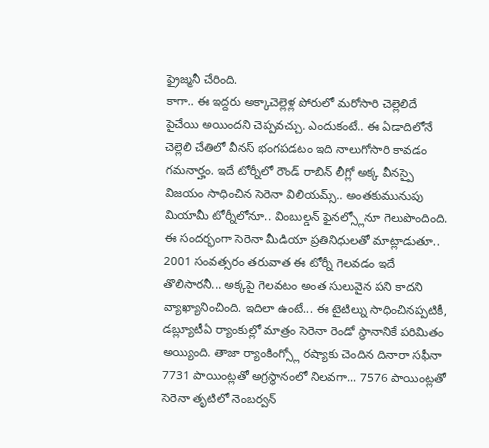ఫ్రైజ్మనీ చేరింది.
కాగా.. ఈ ఇద్దరు అక్కాచెల్లెళ్ల పోరులో మరోసారి చెల్లెలిదే పైచేయి అయిందని చెప్పవచ్చు. ఎందుకంటే.. ఈ ఏడాదిలోనే చెల్లెలి చేతిలో వీనస్ భంగపడటం ఇది నాలుగోసారి కావడం గమనార్హం. ఇదే టోర్నీలో రౌండ్ రాబిన్ లీగ్లో అక్క వీనస్పై విజయం సాధించిన సెరెనా విలియమ్స్.. అంతకుమునుపు మియామీ టోర్నీలోనూ.. వింబుల్డన్ ఫైనల్స్లోనూ గెలుపొందింది.
ఈ సందర్భంగా సెరెనా మీడియా ప్రతినిధులతో మాట్లాడుతూ.. 2001 సంవత్సరం తరువాత ఈ టోర్నీ గెలవడం ఇదే తొలిసారనీ... అక్కపై గెలవటం అంత సులువైన పని కాదని వ్యాఖ్యానించింది. ఇదిలా ఉంటే... ఈ టైటిల్ను సాధించినప్పటికీ, డబ్ల్యూటీఏ ర్యాంకుల్లో మాత్రం సెరెనా రెండో స్థానానికే పరిమితం అయ్యింది. తాజా ర్యాంకింగ్స్లో రష్యాకు చెందిన దినారా సఫీనా 7731 పాయింట్లతో అగ్రస్థానంలో నిలవగా... 7576 పాయింట్లతో సెరెనా తృటిలో నెంబర్వన్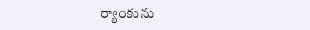ర్యాంకును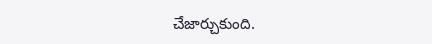చేజార్చుకుంది.